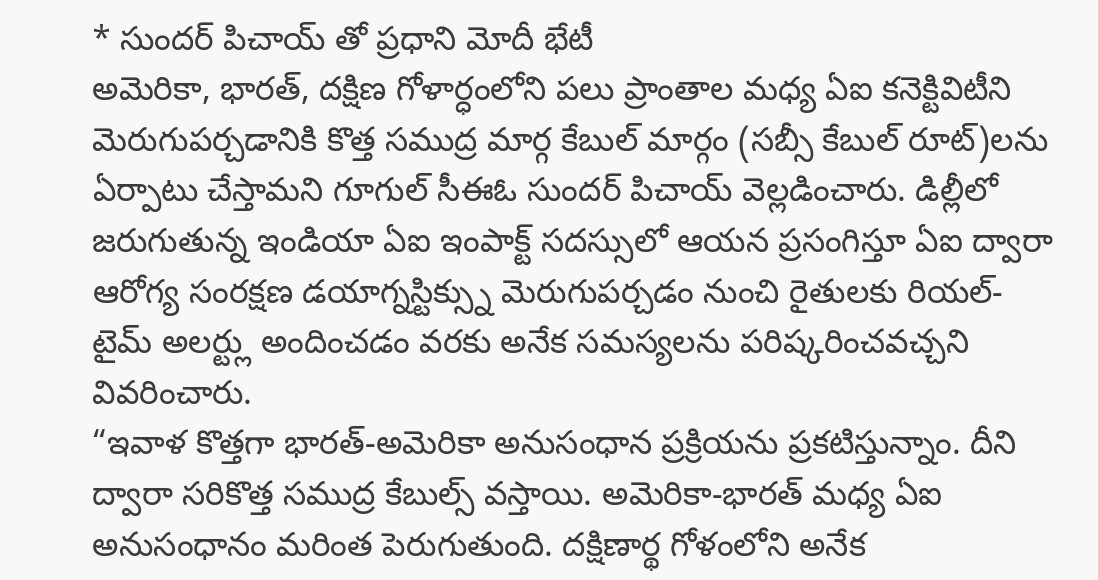* సుందర్ పిచాయ్ తో ప్రధాని మోదీ భేటీ
అమెరికా, భారత్, దక్షిణ గోళార్ధంలోని పలు ప్రాంతాల మధ్య ఏఐ కనెక్టివిటీని మెరుగుపర్చడానికి కొత్త సముద్ర మార్గ కేబుల్ మార్గం (సబ్సీ కేబుల్ రూట్)లను ఏర్పాటు చేస్తామని గూగుల్ సీఈఓ సుందర్ పిచాయ్ వెల్లడించారు. డిల్లీలో జరుగుతున్న ఇండియా ఏఐ ఇంపాక్ట్ సదస్సులో ఆయన ప్రసంగిస్తూ ఏఐ ద్వారా ఆరోగ్య సంరక్షణ డయాగ్నస్టిక్స్ను మెరుగుపర్చడం నుంచి రైతులకు రియల్-టైమ్ అలర్ట్లు అందించడం వరకు అనేక సమస్యలను పరిష్కరించవచ్చని వివరించారు.
“ఇవాళ కొత్తగా భారత్-అమెరికా అనుసంధాన ప్రక్రియను ప్రకటిస్తున్నాం. దీని ద్వారా సరికొత్త సముద్ర కేబుల్స్ వస్తాయి. అమెరికా-భారత్ మధ్య ఏఐ అనుసంధానం మరింత పెరుగుతుంది. దక్షిణార్థ గోళంలోని అనేక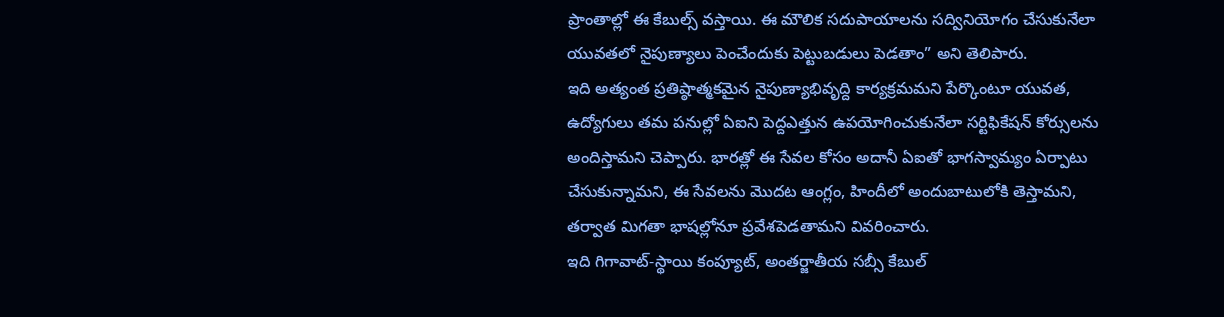ప్రాంతాల్లో ఈ కేబుల్స్ వస్తాయి. ఈ మౌలిక సదుపాయాలను సద్వినియోగం చేసుకునేలా యువతలో నైపుణ్యాలు పెంచేందుకు పెట్టుబడులు పెడతాం” అని తెలిపారు.
ఇది అత్యంత ప్రతిష్ఠాత్మకమైన నైపుణ్యాభివృద్ది కార్యక్రమమని పేర్కొంటూ యువత, ఉద్యోగులు తమ పనుల్లో ఏఐని పెద్దఎత్తున ఉపయోగించుకునేలా సర్టిఫికేషన్ కోర్సులను అందిస్తామని చెప్పారు. భారత్లో ఈ సేవల కోసం అదానీ ఏఐతో భాగస్వామ్యం ఏర్పాటు చేసుకున్నామని, ఈ సేవలను మొదట ఆంగ్లం, హిందీలో అందుబాటులోకి తెస్తామని, తర్వాత మిగతా భాషల్లోనూ ప్రవేశపెడతామని వివరించారు.
ఇది గిగావాట్-స్థాయి కంప్యూట్, అంతర్జాతీయ సబ్సీ కేబుల్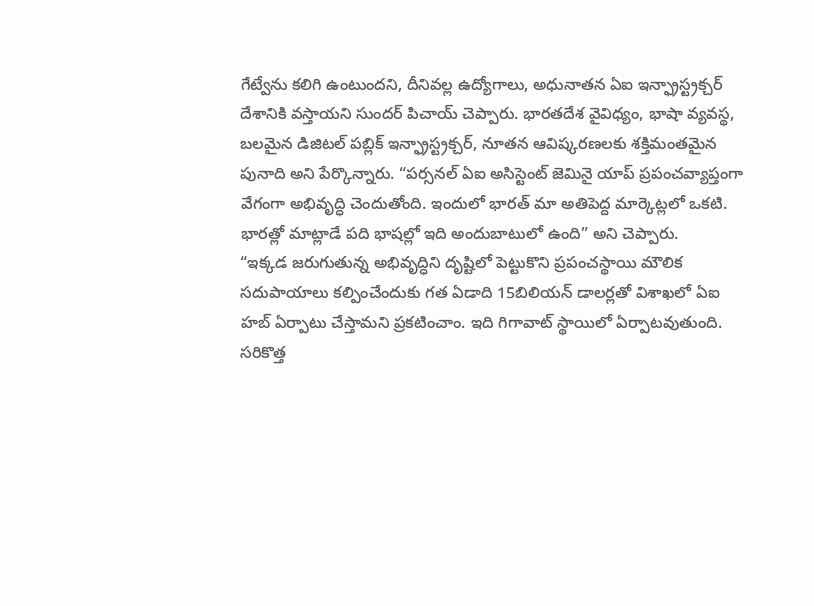గేట్వేను కలిగి ఉంటుందని, దీనివల్ల ఉద్యోగాలు, అధునాతన ఏఐ ఇన్ఫ్రాస్ట్రక్చర్ దేశానికి వస్తాయని సుందర్ పిచాయ్ చెప్పారు. భారతదేశ వైవిధ్యం, భాషా వ్యవస్థ, బలమైన డిజిటల్ పబ్లిక్ ఇన్ఫ్రాస్ట్రక్చర్, నూతన ఆవిష్కరణలకు శక్తిమంతమైన పునాది అని పేర్కొన్నారు. “పర్సనల్ ఏఐ అసిస్టెంట్ జెమినై యాప్ ప్రపంచవ్యాప్తంగా వేగంగా అభివృద్ధి చెందుతోంది. ఇందులో భారత్ మా అతిపెద్ద మార్కెట్లలో ఒకటి. భారత్లో మాట్లాడే పది భాషల్లో ఇది అందుబాటులో ఉంది” అని చెప్పారు.
“ఇక్కడ జరుగుతున్న అభివృద్ధిని దృష్టిలో పెట్టుకొని ప్రపంచస్థాయి మౌలిక సదుపాయాలు కల్పించేందుకు గత ఏడాది 15బిలియన్ డాలర్లతో విశాఖలో ఏఐ హబ్ ఏర్పాటు చేస్తామని ప్రకటించాం. ఇది గిగావాట్ స్థాయిలో ఏర్పాటవుతుంది. సరికొత్త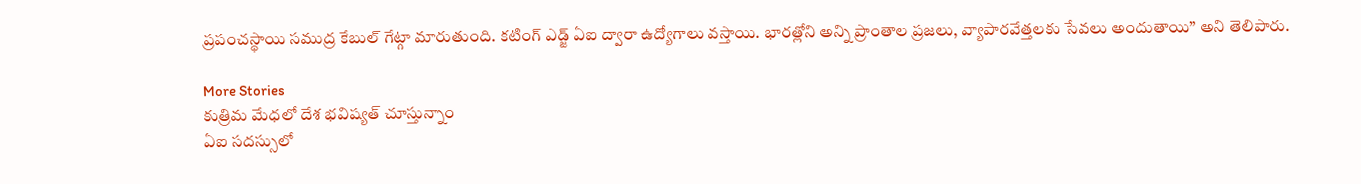ప్రపంచస్థాయి సముద్ర కేబుల్ గేట్గా మారుతుంది. కటింగ్ ఎడ్జ్ ఏఐ ద్వారా ఉద్యోగాలు వస్తాయి. భారత్లోని అన్ని ప్రాంతాల ప్రజలు, వ్యాపారవేత్తలకు సేవలు అందుతాయి” అని తెలిపారు.

More Stories
కుత్రిమ మేధలో దేశ భవిష్యత్ చూస్తున్నాం
ఏఐ సదస్సులో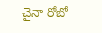చైనా రోబో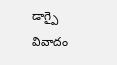డాగ్పై వివాదం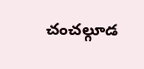చంచల్గూడ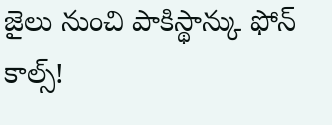జైలు నుంచి పాకిస్థాన్కు ఫోన్ కాల్స్!